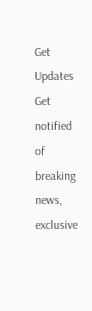Get Updates
Get notified of breaking news, exclusive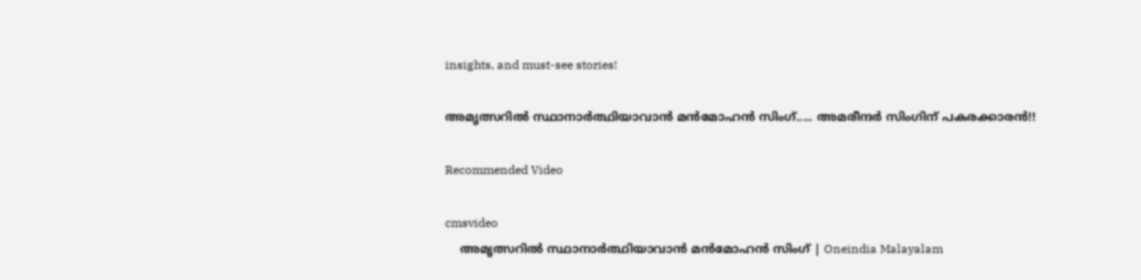insights, and must-see stories!

അമൃത്സറില്‍ സ്ഥാനാര്‍ത്ഥിയാവാന്‍ മന്‍മോഹന്‍ സിംഗ്..... അമരീന്ദര്‍ സിംഗിന് പകരക്കാരന്‍!!

Recommended Video

cmsvideo
    അമൃത്സറില്‍ സ്ഥാനാര്‍ത്ഥിയാവാന്‍ മന്‍മോഹന്‍ സിംഗ് | Oneindia Malayalam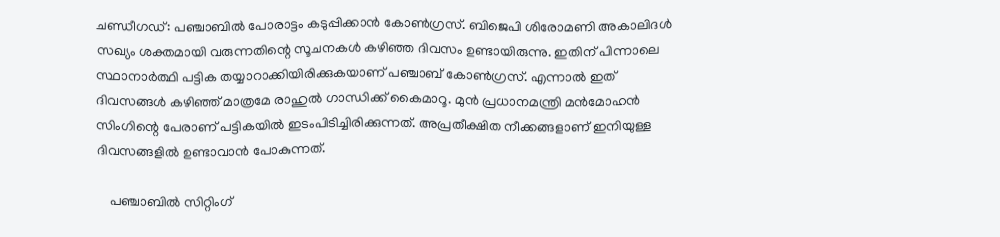ചണ്ഡീഗഡ്: പഞ്ചാബില്‍ പോരാട്ടം കടുപ്പിക്കാന്‍ കോണ്‍ഗ്രസ്. ബിജെപി ശിരോമണി അകാലിദള്‍ സഖ്യം ശക്തമായി വരുന്നതിന്റെ സൂചനകള്‍ കഴിഞ്ഞ ദിവസം ഉണ്ടായിരുന്നു. ഇതിന് പിന്നാലെ സ്ഥാനാര്‍ത്ഥി പട്ടിക തയ്യാറാക്കിയിരിക്കുകയാണ് പഞ്ചാബ് കോണ്‍ഗ്രസ്. എന്നാല്‍ ഇത് ദിവസങ്ങള്‍ കഴിഞ്ഞ് മാത്രമേ രാഹുല്‍ ഗാന്ധിക്ക് കൈമാറൂ. മുന്‍ പ്രധാനമന്ത്രി മന്‍മോഹന്‍ സിംഗിന്റെ പേരാണ് പട്ടികയില്‍ ഇടംപിടിച്ചിരിക്കുന്നത്. അപ്രതീക്ഷിത നീക്കങ്ങളാണ് ഇനിയുള്ള ദിവസങ്ങളില്‍ ഉണ്ടാവാന്‍ പോകുന്നത്.

    പഞ്ചാബില്‍ സിറ്റിംഗ്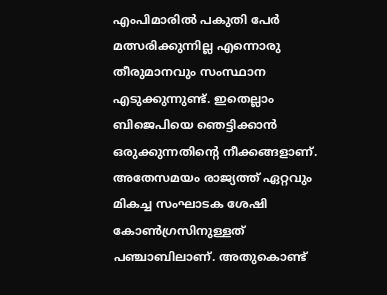എംപിമാരില്‍ പകുതി പേര്‍ മത്സരിക്കുന്നില്ല എന്നൊരു തീരുമാനവും സംസ്ഥാന എടുക്കുന്നുണ്ട്. ഇതെല്ലാം ബിജെപിയെ ഞെട്ടിക്കാന്‍ ഒരുക്കുന്നതിന്റെ നീക്കങ്ങളാണ്. അതേസമയം രാജ്യത്ത് ഏറ്റവും മികച്ച സംഘാടക ശേഷി കോണ്‍ഗ്രസിനുള്ളത് പഞ്ചാബിലാണ്. അതുകൊണ്ട്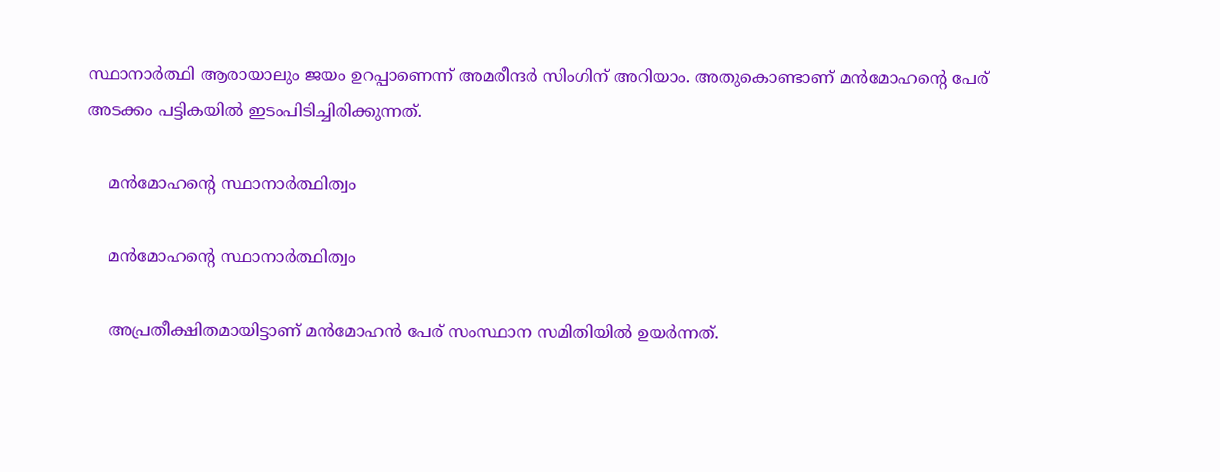സ്ഥാനാര്‍ത്ഥി ആരായാലും ജയം ഉറപ്പാണെന്ന് അമരീന്ദര്‍ സിംഗിന് അറിയാം. അതുകൊണ്ടാണ് മന്‍മോഹന്റെ പേര് അടക്കം പട്ടികയില്‍ ഇടംപിടിച്ചിരിക്കുന്നത്.

    മന്‍മോഹന്റെ സ്ഥാനാര്‍ത്ഥിത്വം

    മന്‍മോഹന്റെ സ്ഥാനാര്‍ത്ഥിത്വം

    അപ്രതീക്ഷിതമായിട്ടാണ് മന്‍മോഹന്‍ പേര് സംസ്ഥാന സമിതിയില്‍ ഉയര്‍ന്നത്.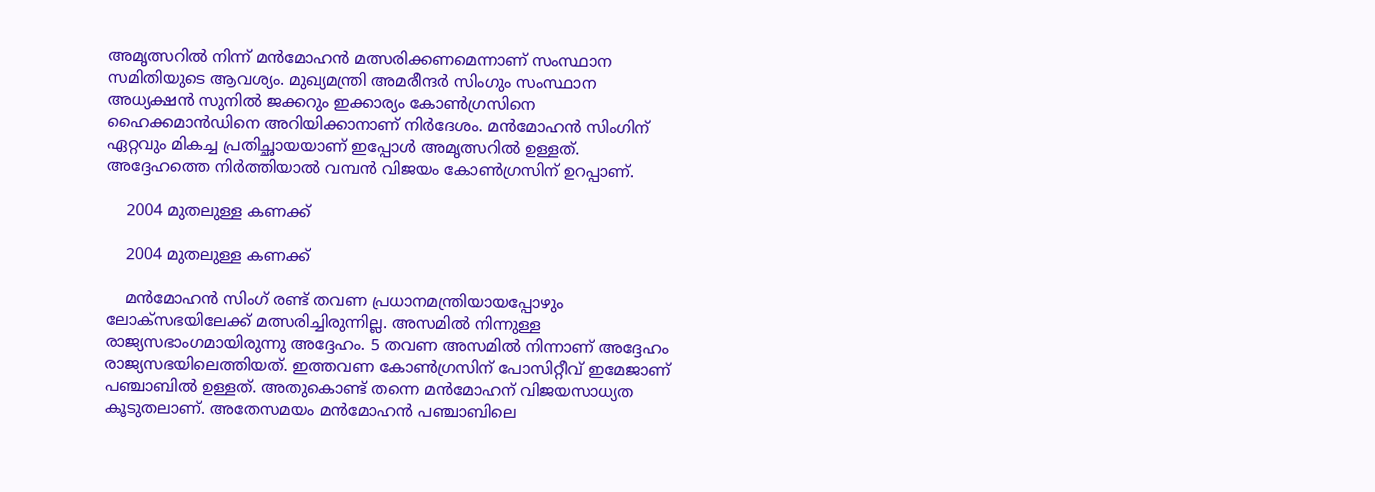അമൃത്സറില്‍ നിന്ന് മന്‍മോഹന്‍ മത്സരിക്കണമെന്നാണ് സംസ്ഥാന സമിതിയുടെ ആവശ്യം. മുഖ്യമന്ത്രി അമരീന്ദര്‍ സിംഗും സംസ്ഥാന അധ്യക്ഷന്‍ സുനില്‍ ജക്കറും ഇക്കാര്യം കോണ്‍ഗ്രസിനെ ഹൈക്കമാന്‍ഡിനെ അറിയിക്കാനാണ് നിര്‍ദേശം. മന്‍മോഹന്‍ സിംഗിന് ഏറ്റവും മികച്ച പ്രതിച്ഛായയാണ് ഇപ്പോള്‍ അമൃത്സറില്‍ ഉള്ളത്. അദ്ദേഹത്തെ നിര്‍ത്തിയാല്‍ വമ്പന്‍ വിജയം കോണ്‍ഗ്രസിന് ഉറപ്പാണ്.

    2004 മുതലുള്ള കണക്ക്

    2004 മുതലുള്ള കണക്ക്

    മന്‍മോഹന്‍ സിംഗ് രണ്ട് തവണ പ്രധാനമന്ത്രിയായപ്പോഴും ലോക്‌സഭയിലേക്ക് മത്സരിച്ചിരുന്നില്ല. അസമില്‍ നിന്നുള്ള രാജ്യസഭാംഗമായിരുന്നു അദ്ദേഹം. 5 തവണ അസമില്‍ നിന്നാണ് അദ്ദേഹം രാജ്യസഭയിലെത്തിയത്. ഇത്തവണ കോണ്‍ഗ്രസിന് പോസിറ്റീവ് ഇമേജാണ് പഞ്ചാബില്‍ ഉള്ളത്. അതുകൊണ്ട് തന്നെ മന്‍മോഹന് വിജയസാധ്യത കൂടുതലാണ്. അതേസമയം മന്‍മോഹന്‍ പഞ്ചാബിലെ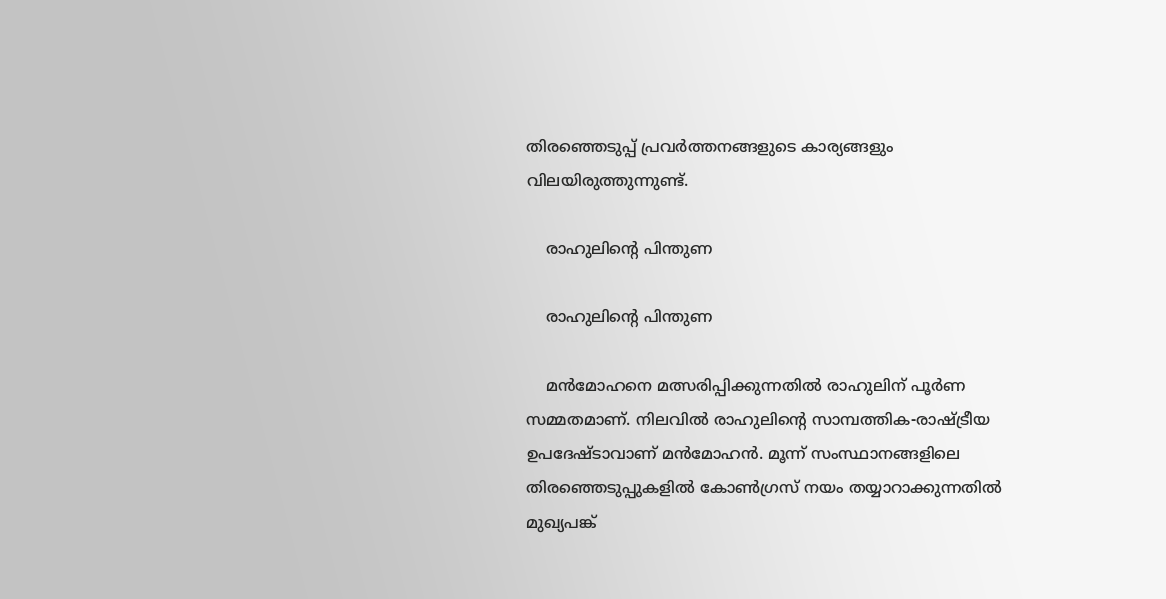തിരഞ്ഞെടുപ്പ് പ്രവര്‍ത്തനങ്ങളുടെ കാര്യങ്ങളും വിലയിരുത്തുന്നുണ്ട്.

    രാഹുലിന്റെ പിന്തുണ

    രാഹുലിന്റെ പിന്തുണ

    മന്‍മോഹനെ മത്സരിപ്പിക്കുന്നതില്‍ രാഹുലിന് പൂര്‍ണ സമ്മതമാണ്. നിലവില്‍ രാഹുലിന്റെ സാമ്പത്തിക-രാഷ്ട്രീയ ഉപദേഷ്ടാവാണ് മന്‍മോഹന്‍. മൂന്ന് സംസ്ഥാനങ്ങളിലെ തിരഞ്ഞെടുപ്പുകളില്‍ കോണ്‍ഗ്രസ് നയം തയ്യാറാക്കുന്നതില്‍ മുഖ്യപങ്ക്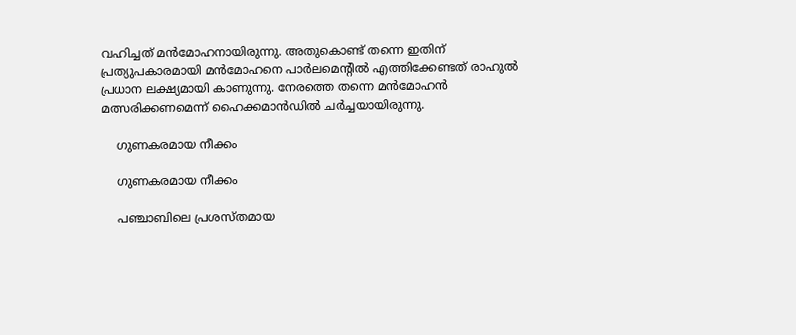വഹിച്ചത് മന്‍മോഹനായിരുന്നു. അതുകൊണ്ട് തന്നെ ഇതിന് പ്രത്യുപകാരമായി മന്‍മോഹനെ പാര്‍ലമെന്റില്‍ എത്തിക്കേണ്ടത് രാഹുല്‍ പ്രധാന ലക്ഷ്യമായി കാണുന്നു. നേരത്തെ തന്നെ മന്‍മോഹന്‍ മത്സരിക്കണമെന്ന് ഹൈക്കമാന്‍ഡില്‍ ചര്‍ച്ചയായിരുന്നു.

    ഗുണകരമായ നീക്കം

    ഗുണകരമായ നീക്കം

    പഞ്ചാബിലെ പ്രശസ്തമായ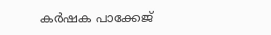കര്‍ഷക പാക്കേജ്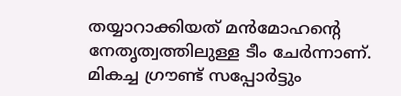തയ്യാറാക്കിയത് മന്‍മോഹന്റെ നേതൃത്വത്തിലുള്ള ടീം ചേര്‍ന്നാണ്. മികച്ച ഗ്രൗണ്ട് സപ്പോര്‍ട്ടും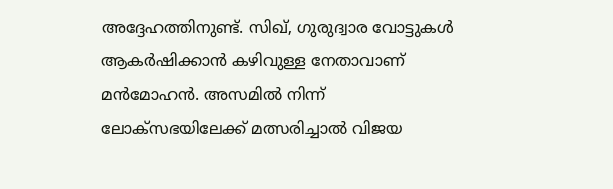അദ്ദേഹത്തിനുണ്ട്. സിഖ്, ഗുരുദ്വാര വോട്ടുകള്‍ ആകര്‍ഷിക്കാന്‍ കഴിവുള്ള നേതാവാണ് മന്‍മോഹന്‍. അസമില്‍ നിന്ന് ലോക്‌സഭയിലേക്ക് മത്സരിച്ചാല്‍ വിജയ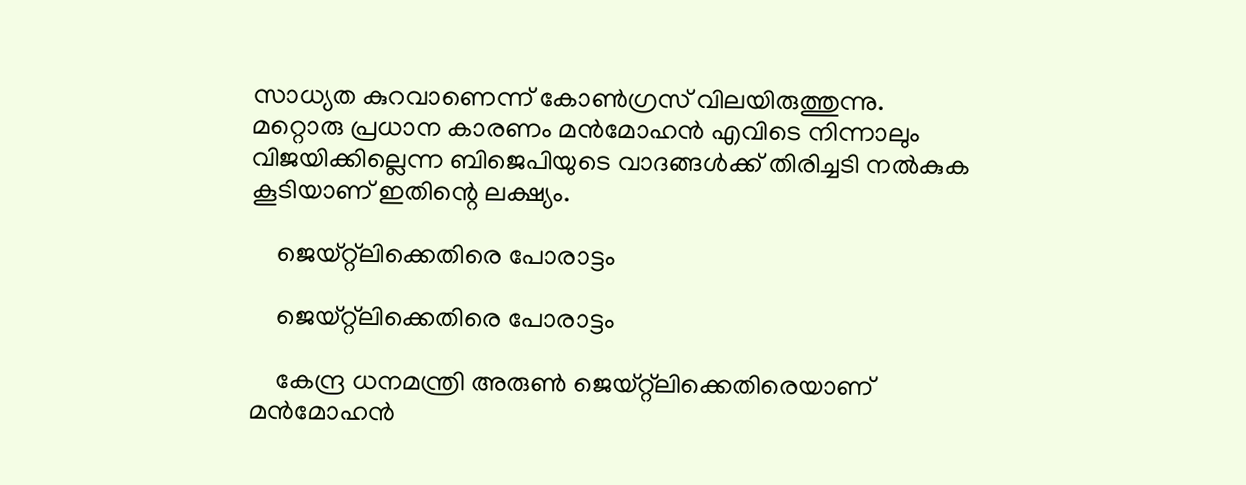സാധ്യത കുറവാണെന്ന് കോണ്‍ഗ്രസ് വിലയിരുത്തുന്നു. മറ്റൊരു പ്രധാന കാരണം മന്‍മോഹന്‍ എവിടെ നിന്നാലും വിജയിക്കില്ലെന്ന ബിജെപിയുടെ വാദങ്ങള്‍ക്ക് തിരിച്ചടി നല്‍കുക കൂടിയാണ് ഇതിന്റെ ലക്ഷ്യം.

    ജെയ്റ്റ്‌ലിക്കെതിരെ പോരാട്ടം

    ജെയ്റ്റ്‌ലിക്കെതിരെ പോരാട്ടം

    കേന്ദ്ര ധനമന്ത്രി അരുണ്‍ ജെയ്റ്റ്‌ലിക്കെതിരെയാണ് മന്‍മോഹന്‍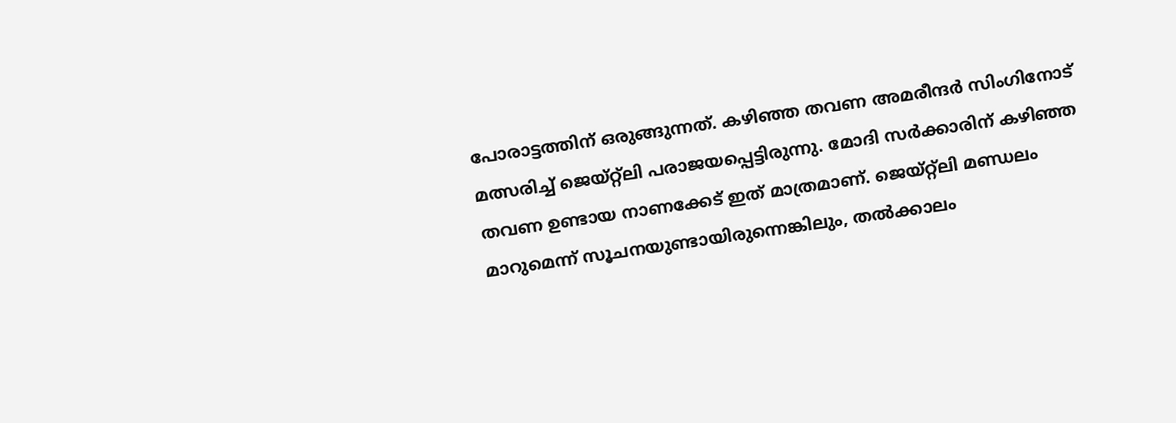പോരാട്ടത്തിന് ഒരുങ്ങുന്നത്. കഴിഞ്ഞ തവണ അമരീന്ദര്‍ സിംഗിനോട് മത്സരിച്ച് ജെയ്റ്റ്‌ലി പരാജയപ്പെട്ടിരുന്നു. മോദി സര്‍ക്കാരിന് കഴിഞ്ഞ തവണ ഉണ്ടായ നാണക്കേട് ഇത് മാത്രമാണ്. ജെയ്റ്റ്‌ലി മണ്ഡലം മാറുമെന്ന് സൂചനയുണ്ടായിരുന്നെങ്കിലും, തല്‍ക്കാലം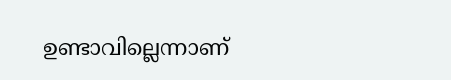ഉണ്ടാവില്ലെന്നാണ്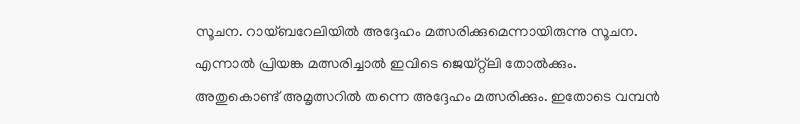സൂചന. റായ്ബറേലിയില്‍ അദ്ദേഹം മത്സരിക്കുമെന്നായിരുന്നു സൂചന. എന്നാല്‍ പ്രിയങ്ക മത്സരിച്ചാല്‍ ഇവിടെ ജെയ്റ്റ്‌ലി തോല്‍ക്കും. അതുകൊണ്ട് അമൃത്സറില്‍ തന്നെ അദ്ദേഹം മത്സരിക്കും. ഇതോടെ വമ്പന്‍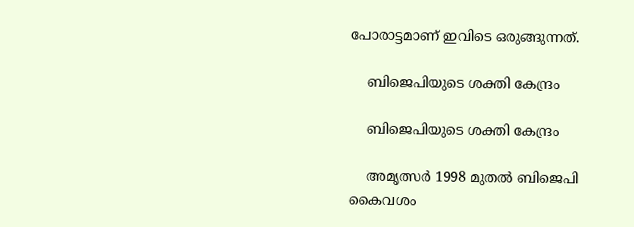പോരാട്ടമാണ് ഇവിടെ ഒരുങ്ങുന്നത്.

    ബിജെപിയുടെ ശക്തി കേന്ദ്രം

    ബിജെപിയുടെ ശക്തി കേന്ദ്രം

    അമൃത്സര്‍ 1998 മുതല്‍ ബിജെപി കൈവശം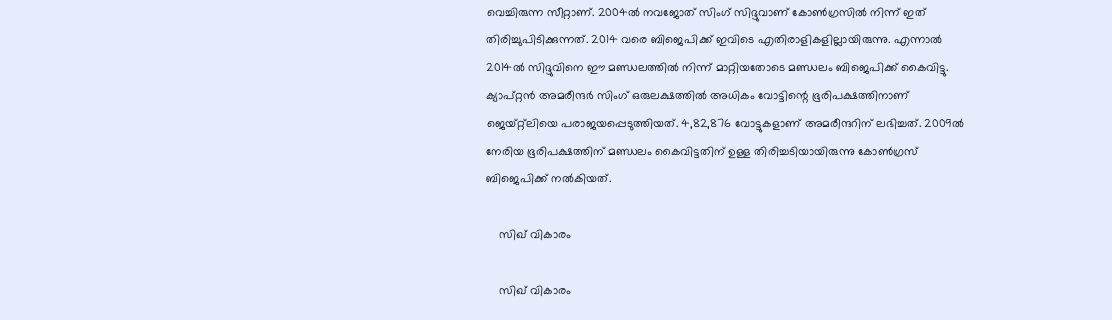വെച്ചിരുന്ന സീറ്റാണ്. 2004ല്‍ നവജോത് സിംഗ് സിദ്ദുവാണ് കോണ്‍ഗ്രസില്‍ നിന്ന് ഇത് തിരിച്ചുപിടിക്കുന്നത്. 2014 വരെ ബിജെപിക്ക് ഇവിടെ എതിരാളികളില്ലായിരുന്നു. എന്നാല്‍ 2014ല്‍ സിദ്ദുവിനെ ഈ മണ്ഡലത്തില്‍ നിന്ന് മാറ്റിയതോടെ മണ്ഡലം ബിജെപിക്ക് കൈവിട്ടു. ക്യാപ്റ്റന്‍ അമരീന്ദര്‍ സിംഗ് ഒരുലക്ഷത്തില്‍ അധികം വോട്ടിന്റെ ഭൂരിപക്ഷത്തിനാണ് ജെയ്റ്റ്‌ലിയെ പരാജയപ്പെടുത്തിയത്. 4,82,876 വോട്ടുകളാണ് അമരീന്ദറിന് ലഭിച്ചത്. 2009ല്‍ നേരിയ ഭൂരിപക്ഷത്തിന് മണ്ഡലം കൈവിട്ടതിന് ഉള്ള തിരിച്ചടിയായിരുന്നു കോണ്‍ഗ്രസ് ബിജെപിക്ക് നല്‍കിയത്.

    സിഖ് വികാരം

    സിഖ് വികാരം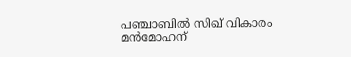പഞ്ചാബില്‍ സിഖ് വികാരം മന്‍മോഹന്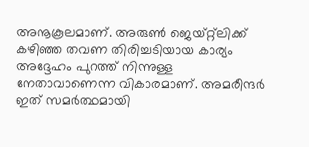അനൂകൂലമാണ്. അരുണ്‍ ജെയ്റ്റ്‌ലിക്ക് കഴിഞ്ഞ തവണ തിരിച്ചടിയായ കാര്യം അദ്ദേഹം പുറത്ത് നിന്നുള്ള നേതാവാണെന്ന വികാരമാണ്. അമരീന്ദര്‍ ഇത് സമര്‍ത്ഥമായി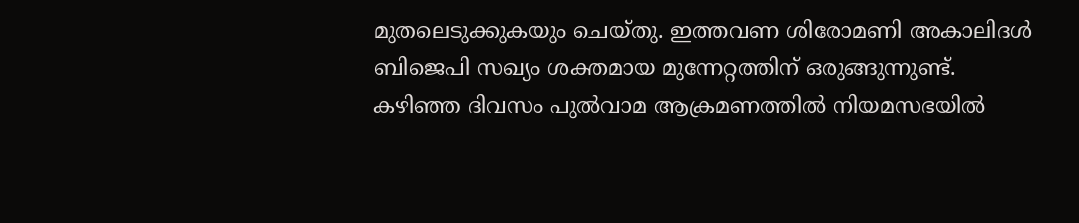മുതലെടുക്കുകയും ചെയ്തു. ഇത്തവണ ശിരോമണി അകാലിദള്‍ ബിജെപി സഖ്യം ശക്തമായ മുന്നേറ്റത്തിന് ഒരുങ്ങുന്നുണ്ട്. കഴിഞ്ഞ ദിവസം പുല്‍വാമ ആക്രമണത്തില്‍ നിയമസഭയില്‍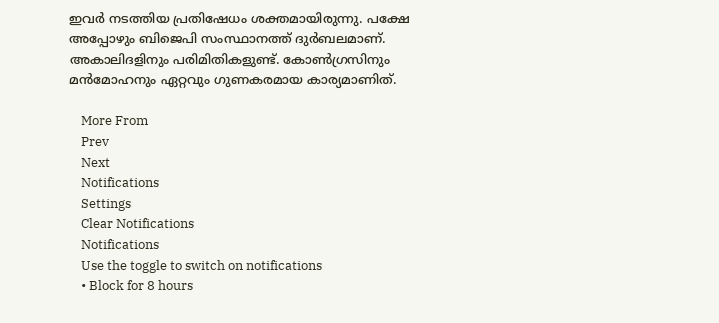ഇവര്‍ നടത്തിയ പ്രതിഷേധം ശക്തമായിരുന്നു. പക്ഷേ അപ്പോഴും ബിജെപി സംസ്ഥാനത്ത് ദുര്‍ബലമാണ്. അകാലിദളിനും പരിമിതികളുണ്ട്. കോണ്‍ഗ്രസിനും മന്‍മോഹനും ഏറ്റവും ഗുണകരമായ കാര്യമാണിത്.

    More From
    Prev
    Next
    Notifications
    Settings
    Clear Notifications
    Notifications
    Use the toggle to switch on notifications
    • Block for 8 hours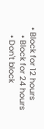• Block for 12 hours
    • Block for 24 hours
    • Don't block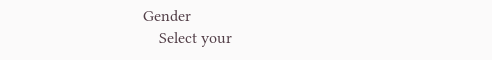Gender
    Select your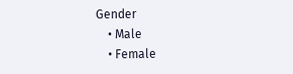Gender
    • Male
    • Female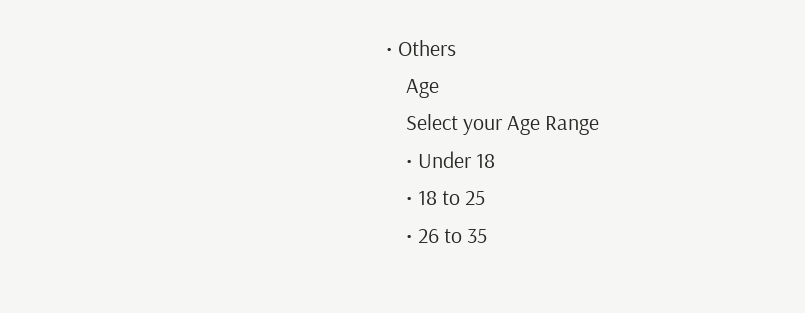• Others
    Age
    Select your Age Range
    • Under 18
    • 18 to 25
    • 26 to 35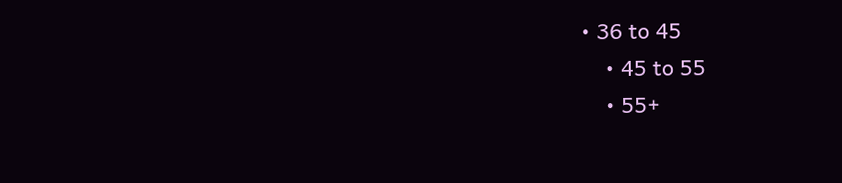• 36 to 45
    • 45 to 55
    • 55+